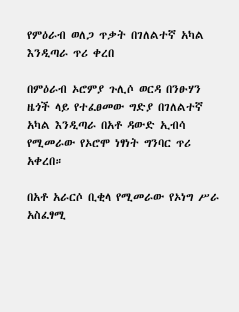የምዕራብ ወለጋ ጥቃት በገለልተኛ አካል እንዲጣራ ጥሪ ቀረበ

በምዕራብ ኦሮምያ ጉሊሶ ወርዳ በንፁሃን ዜጎች ላይ የተፈፀመው ግድያ በገለልተኛ አካል እንዲጣራ በአቶ ዳውድ ኢብሳ የሚመራው የኦሮሞ ነፃነት ግንባር ጥሪ አቀረበ።

በአቶ አራርሶ ቢቂላ የሚመራው የኦነግ ሥራ አስፈፃሚ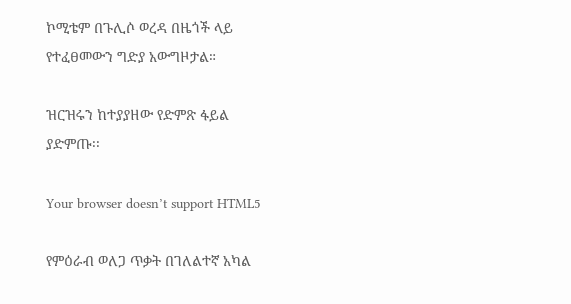ኮሚቴም በጉሊሶ ወረዳ በዜጎች ላይ የተፈፀመውን ግድያ አውግዞታል።

ዝርዝሩን ከተያያዘው የድምጽ ፋይል ያድምጡ፡፡

Your browser doesn’t support HTML5

የምዕራብ ወለጋ ጥቃት በገለልተኛ አካል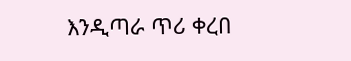እንዲጣራ ጥሪ ቀረበ